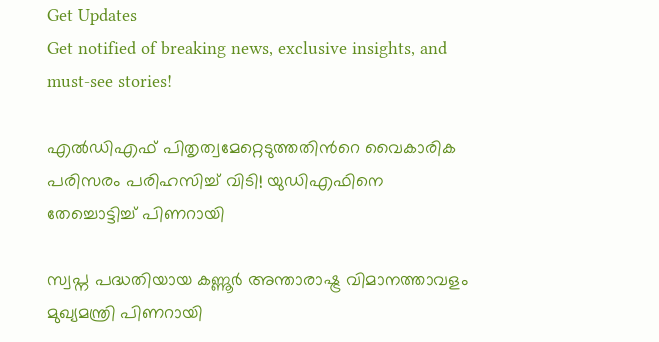Get Updates
Get notified of breaking news, exclusive insights, and must-see stories!

എല്‍ഡിഎഫ് പിതൃത്വമേറ്റെടുത്തതിന്‍റെ വൈകാരിക പരിസരം പരിഹസിച്ച് വിടി! യുഡിഎഫിനെ തേച്ചൊട്ടിച്ച് പിണറായി

സ്വപ്ന പദ്ധതിയായ കണ്ണൂര്‍ അന്താരാഷ്ട്ര വിമാനത്താവളം മുഖ്യമന്ത്രി പിണറായി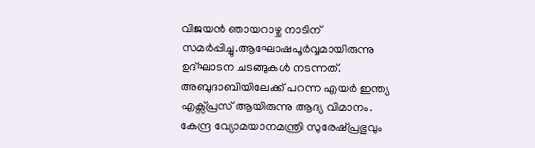വിജയന്‍ ഞായറാഴ്ച നാടിന് സമര്‍പ്പിച്ചു.ആഘോഷപൂര്‍വ്വമായിരുന്നു ഉദ്ഘാടന ചടങ്ങുകള്‍ നടന്നത്. അബുദാബിയിലേക്ക് പറന്ന എയര്‍ ഇന്ത്യ എക്സ്പ്രസ് ആയിരുന്നു ആദ്യ വിമാനം. കേന്ദ്ര വ്യോമയാനമന്ത്രി സുരേഷ്പ്രഭുവും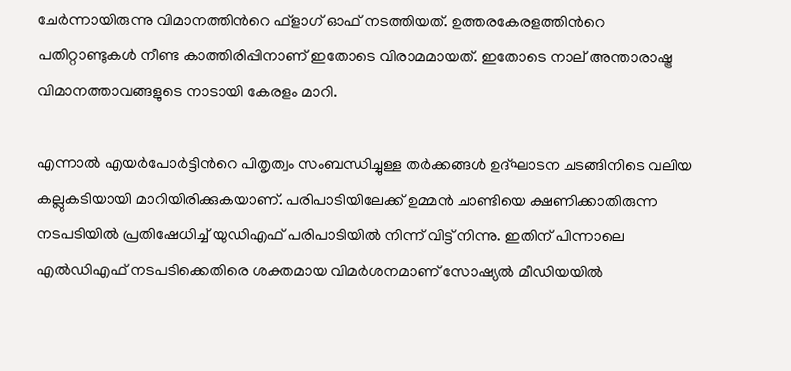ചേര്‍ന്നായിരുന്നു വിമാനത്തിന്‍റെ ഫ്ളാഗ് ഓഫ് നടത്തിയത്. ഉത്തരകേരളത്തിന്‍റെ പതിറ്റാണ്ടുകള്‍ നീണ്ട കാത്തിരിപ്പിനാണ് ഇതോടെ വിരാമമായത്. ഇതോടെ നാല് അന്താരാഷ്ട്ര വിമാനത്താവങ്ങളുടെ നാടായി കേരളം മാറി.

എന്നാല്‍ എയര്‍പോര്‍ട്ടിന്‍റെ പിതൃത്വം സംബന്ധിച്ചുള്ള തര്‍ക്കങ്ങള്‍ ഉദ്ഘാടന ചടങ്ങിനിടെ വലിയ കല്ലുകടിയായി മാറിയിരിക്കുകയാണ്. പരിപാടിയിലേക്ക് ഉമ്മന്‍ ചാണ്ടിയെ ക്ഷണിക്കാതിരുന്ന നടപടിയില്‍ പ്രതിഷേധിച്ച് യുഡിഎഫ് പരിപാടിയില്‍ നിന്ന് വിട്ട് നിന്നു. ഇതിന് പിന്നാലെ എല്‍ഡിഎഫ് നടപടിക്കെതിരെ ശക്തമായ വിമര്‍ശനമാണ് സോഷ്യല്‍ മീഡിയയില്‍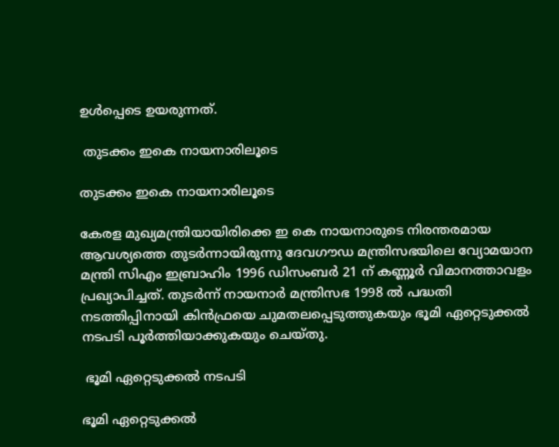ഉള്‍പ്പെടെ ഉയരുന്നത്.

 തുടക്കം ഇകെ നായനാരിലൂടെ

തുടക്കം ഇകെ നായനാരിലൂടെ

കേരള മുഖ്യമന്ത്രിയായിരിക്കെ ഇ കെ നായനാരുടെ നിരന്തരമായ ആവശ്യത്തെ തുടര്‍ന്നായിരുന്നു ദേവഗൗഡ മന്ത്രിസഭയിലെ വ്യോമയാന മന്ത്രി സിഎം ഇബ്രാഹിം 1996 ഡിസംബര്‍ 21 ന് കണ്ണൂര്‍ വിമാനത്താവളം പ്രഖ്യാപിച്ചത്. തുടര്‍ന്ന് നായനാര്‍ മന്ത്രിസഭ 1998 ല്‍ പദ്ധതി നടത്തിപ്പിനായി കിന്‍ഫ്രയെ ചുമതലപ്പെടുത്തുകയും ഭൂമി ഏറ്റെടുക്കല്‍ നടപടി പൂര്‍ത്തിയാക്കുകയും ചെയ്തു.

 ഭൂമി ഏറ്റെടുക്കല്‍ നടപടി

ഭൂമി ഏറ്റെടുക്കല്‍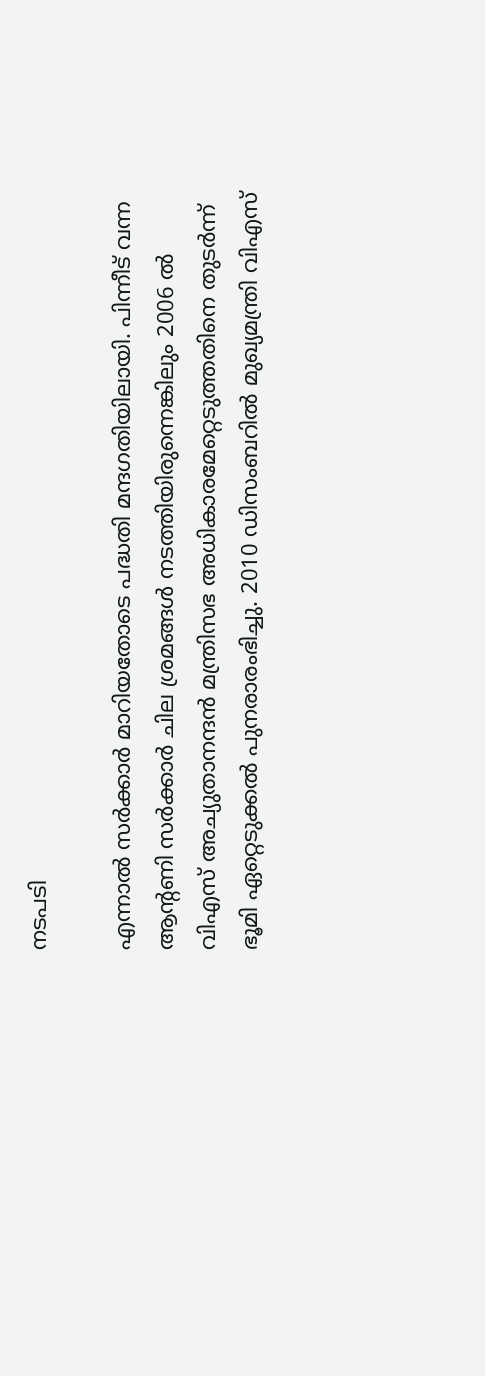നടപടി

എന്നാല്‍ സര്‍ക്കാര്‍ മാറിയതോടെ പദ്ധതി മന്ദഗതിയിലായി. പിന്നീട് വന്ന ആന്‍റണി സര്‍ക്കാര്‍ ചില ശ്രമങ്ങള്‍ നടത്തിയിരുന്നെങ്കിലും 2006 ല്‍ വിഎസ് അച്യുതാനന്ദന്‍ മന്ത്രിസഭ അധികാരമേറ്റെടുത്തതിനെ തുടര്‍ന്ന് ഭൂമി ഏറ്റെടുക്കല്‍ പുനരാരംഭിച്ചു. 2010 ഡിസംബറില്‍ മുഖ്യമന്ത്രി വിഎസ്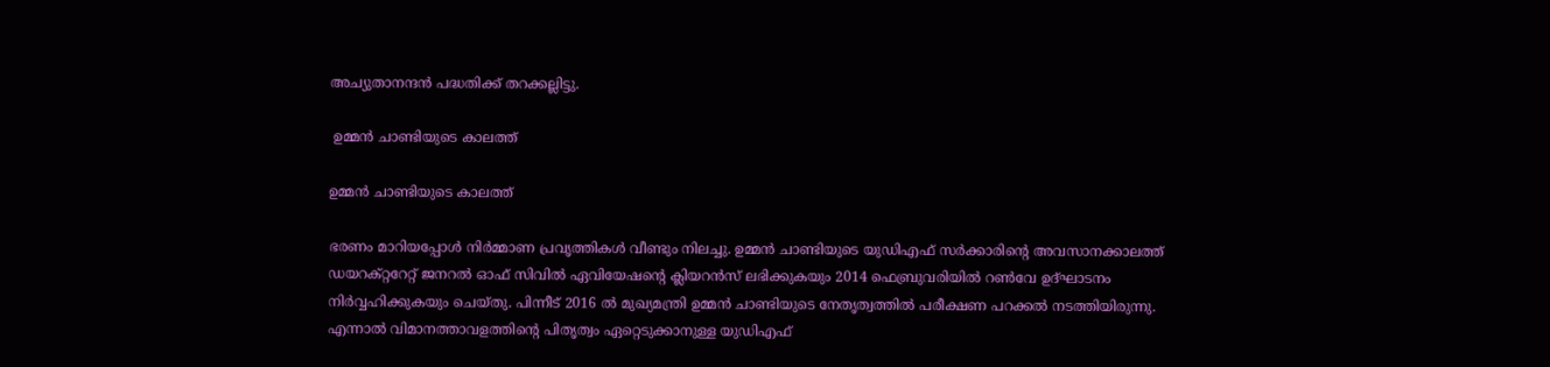അച്യുതാനന്ദന്‍ പദ്ധതിക്ക് തറക്കല്ലിട്ടു.

 ഉമ്മന്‍ ചാണ്ടിയുടെ കാലത്ത്

ഉമ്മന്‍ ചാണ്ടിയുടെ കാലത്ത്

ഭരണം മാറിയപ്പോള്‍ നിര്‍മ്മാണ പ്രവൃത്തികള്‍ വീണ്ടും നിലച്ചു. ഉമ്മന്‍ ചാണ്ടിയുടെ യുഡിഎഫ് സര്‍ക്കാരിന്‍റെ അവസാനക്കാലത്ത് ഡയറക്റ്ററേറ്റ് ജനറല്‍ ഓഫ് സിവില്‍ ഏവിയേഷന്‍റെ ക്ലിയറന്‍സ് ലഭിക്കുകയും 2014 ഫെബ്രുവരിയില്‍ റണ്‍വേ ഉദ്ഘാടനം നിര്‍വ്വഹിക്കുകയും ചെയ്തു. പിന്നീട് 2016 ല്‍ മുഖ്യമന്ത്രി ഉമ്മന്‍ ചാണ്ടിയുടെ നേതൃത്വത്തില്‍ പരീക്ഷണ പറക്കല്‍ നടത്തിയിരുന്നു. എന്നാല്‍ വിമാനത്താവളത്തിന്‍റെ പിതൃത്വം ഏറ്റെടുക്കാനുള്ള യുഡിഎഫ്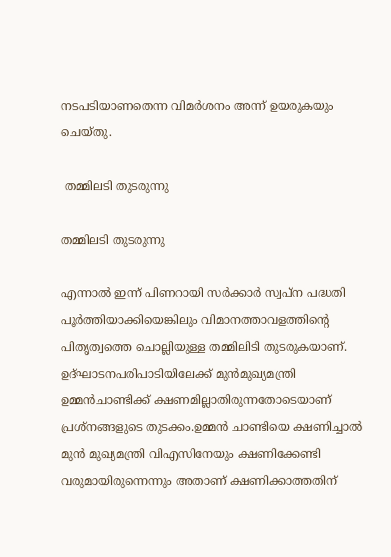നടപടിയാണതെന്ന വിമര്‍ശനം അന്ന് ഉയരുകയും ചെയ്തു.

 തമ്മിലടി തുടരുന്നു

തമ്മിലടി തുടരുന്നു

എന്നാല്‍ ഇന്ന് പിണറായി സര്‍ക്കാര്‍ സ്വപ്ന പദ്ധതി പൂര്‍ത്തിയാക്കിയെങ്കിലും വിമാനത്താവളത്തിന്‍റെ പിതൃത്വത്തെ ചൊല്ലിയുള്ള തമ്മിലിടി തുടരുകയാണ്.
ഉദ്ഘാടനപരിപാടിയിലേക്ക് മുന്‍മുഖ്യമന്ത്രി ഉമ്മന്‍ചാണ്ടിക്ക് ക്ഷണമില്ലാതിരുന്നതോടെയാണ് പ്രശ്നങ്ങളുടെ തുടക്കം.ഉമ്മന്‍ ചാണ്ടിയെ ക്ഷണിച്ചാല്‍ മുന്‍ മുഖ്യമന്ത്രി വിഎസിനേയും ക്ഷണിക്കേണ്ടി വരുമായിരുന്നെന്നും അതാണ് ക്ഷണിക്കാത്തതിന്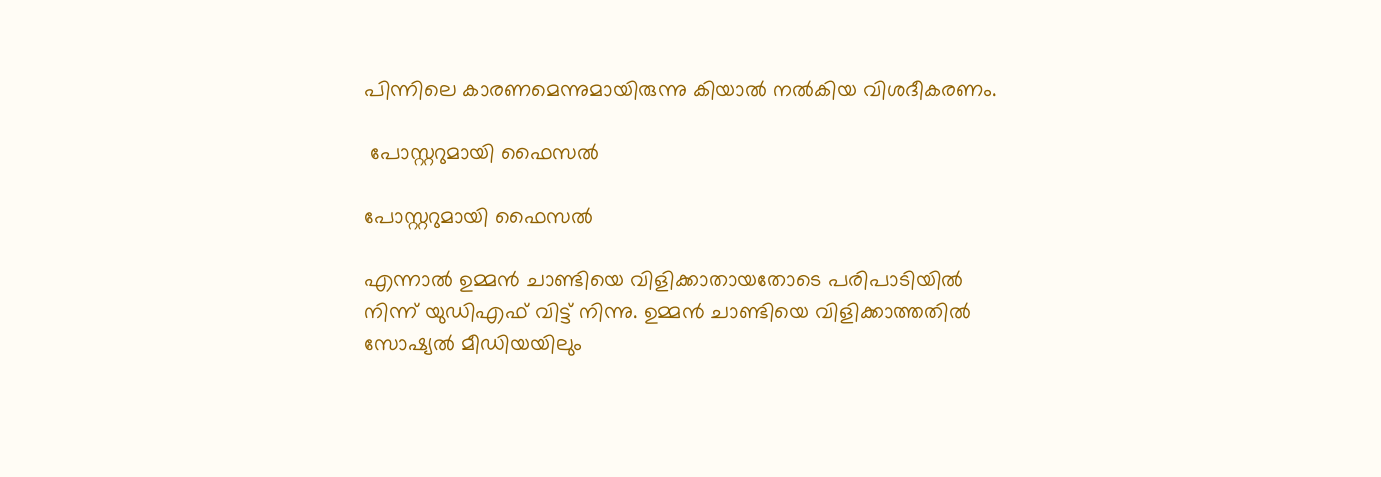പിന്നിലെ കാരണമെന്നുമായിരുന്നു കിയാല്‍ നല്‍കിയ വിശദീകരണം.

 പോസ്റ്ററുമായി ഫൈസല്‍

പോസ്റ്ററുമായി ഫൈസല്‍

എന്നാല്‍ ഉമ്മന്‍ ചാണ്ടിയെ വിളിക്കാതായതോടെ പരിപാടിയില്‍ നിന്ന് യുഡിഎഫ് വിട്ട് നിന്നു. ഉമ്മന്‍ ചാണ്ടിയെ വിളിക്കാത്തതില്‍ സോഷ്യല്‍ മീഡിയയിലും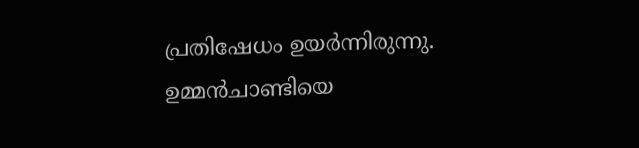പ്രതിഷേധം ഉയര്‍ന്നിരുന്നു. ഉമ്മന്‍ചാണ്ടിയെ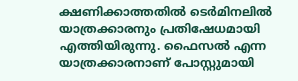ക്ഷണിക്കാത്തതില്‍ ടെര്‍മിനലില്‍ യാത്രക്കാരനും പ്രതിഷേധമായി എത്തിയിരുന്നു. ഫൈസല്‍ എന്ന യാത്രക്കാരനാണ് പോസ്റ്റുമായി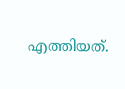എത്തിയത്.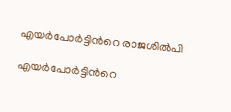എയര്‍പോര്‍ട്ടിന്‍റെ രാജശില്‍പി

എയര്‍പോര്‍ട്ടിന്‍റെ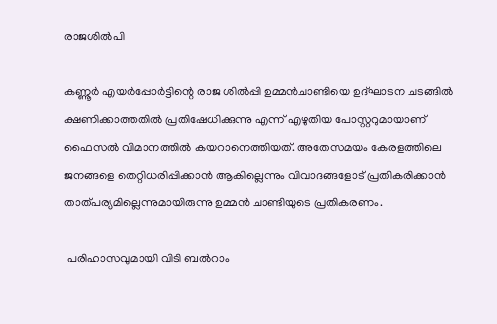രാജശില്‍പി

കണ്ണൂര്‍ എയര്‍പ്പോര്‍ട്ടിന്റെ രാജ ശില്‍പ്പി ഉമ്മന്‍ചാണ്ടിയെ ഉദ്ഘാടന ചടങ്ങില്‍ ക്ഷണിക്കാത്തതില്‍ പ്രതിഷേധിക്കുന്നു എന്ന് എഴുതിയ പോസ്റ്ററുമായാണ് ഫൈസല്‍ വിമാനത്തില്‍ കയറാനെത്തിയത്. അതേസമയം കേരളത്തിലെ ജനങ്ങളെ തെറ്റിധരിപ്പിക്കാന്‍ ആകില്ലെന്നും വിവാദങ്ങളോട് പ്രതികരിക്കാന്‍ താത്പര്യമില്ലെന്നുമായിരുന്നു ഉമ്മന്‍ ചാണ്ടിയുടെ പ്രതികരണം.

 പരിഹാസവുമായി വിടി ബല്‍റാം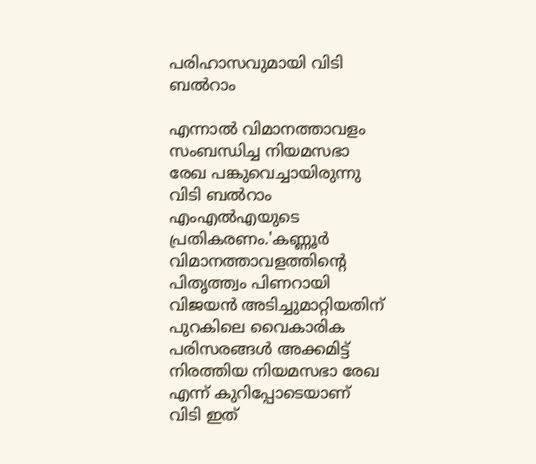പരിഹാസവുമായി വിടി ബല്‍റാം

എന്നാല്‍ വിമാനത്താവളം സംബന്ധിച്ച നിയമസഭാ രേഖ പങ്കുവെച്ചായിരുന്നു വിടി ബല്‍റാം എംഎല്‍എയുടെ പ്രതികരണം.'കണ്ണൂർ വിമാനത്താവളത്തിന്റെ പിതൃത്ത്വം പിണറായി വിജയൻ അടിച്ചുമാറ്റിയതിന് പുറകിലെ വൈകാരിക പരിസരങ്ങൾ അക്കമിട്ട് നിരത്തിയ നിയമസഭാ രേഖ എന്ന് കുറിപ്പോടെയാണ് വിടി ഇത്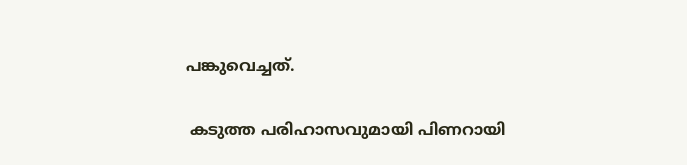പങ്കുവെച്ചത്.

 കടുത്ത പരിഹാസവുമായി പിണറായി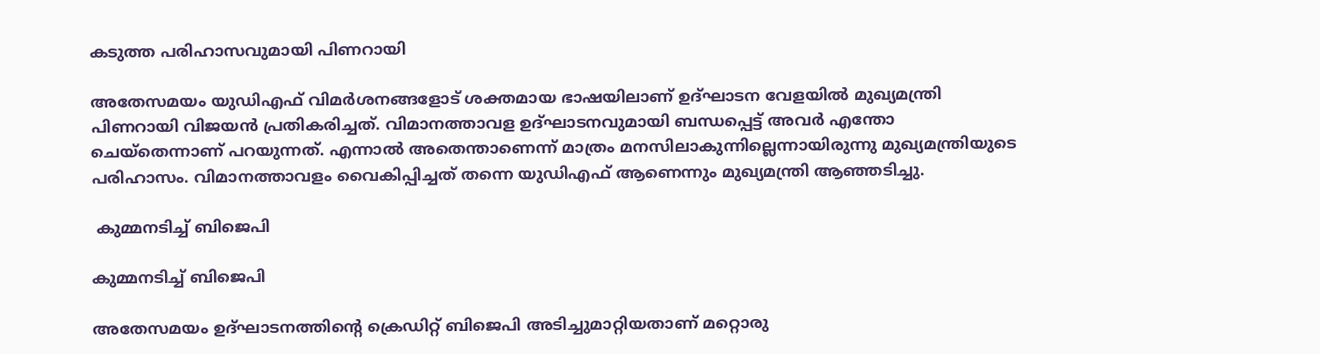കടുത്ത പരിഹാസവുമായി പിണറായി

അതേസമയം യുഡിഎഫ് വിമര്‍ശനങ്ങളോട് ശക്തമായ ഭാഷയിലാണ് ഉദ്ഘാടന വേളയില്‍ മുഖ്യമന്ത്രി പിണറായി വിജയന്‍ പ്രതികരിച്ചത്. വിമാനത്താവള ഉദ്ഘാടനവുമായി ബന്ധപ്പെട്ട് അവര്‍ എന്തോ ചെയ്തെന്നാണ് പറയുന്നത്. എന്നാല്‍ അതെന്താണെന്ന് മാത്രം മനസിലാകുന്നില്ലെന്നായിരുന്നു മുഖ്യമന്ത്രിയുടെ പരിഹാസം. വിമാനത്താവളം വൈകിപ്പിച്ചത് തന്നെ യുഡിഎഫ് ആണെന്നും മുഖ്യമന്ത്രി ആഞ്ഞടിച്ചു.

 കുമ്മനടിച്ച് ബിജെപി

കുമ്മനടിച്ച് ബിജെപി

അതേസമയം ഉദ്ഘാടനത്തിന്‍റെ ക്രെഡിറ്റ് ബിജെപി അടിച്ചുമാറ്റിയതാണ് മറ്റൊരു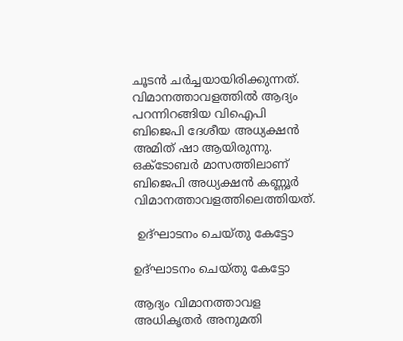ചൂടന്‍ ചര്‍ച്ചയായിരിക്കുന്നത്. വിമാനത്താവളത്തില്‍ ആദ്യം പറന്നിറങ്ങിയ വിഐപി ബിജെപി ദേശീയ അധ്യക്ഷന്‍ അമിത് ഷാ ആയിരുന്നു. ഒക്ടോബര്‍ മാസത്തിലാണ് ബിജെപി അധ്യക്ഷന്‍ കണ്ണൂര്‍ വിമാനത്താവളത്തിലെത്തിയത്.

 ഉദ്ഘാടനം ചെയ്തു കേട്ടോ

ഉദ്ഘാടനം ചെയ്തു കേട്ടോ

ആദ്യം വിമാനത്താവള അധികൃതര്‍ അനുമതി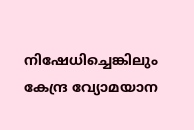നിഷേധിച്ചെങ്കിലും കേന്ദ്ര വ്യോമയാന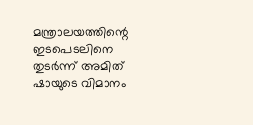മന്ത്രാലയത്തിന്റെ ഇടപെടലിനെ തുടര്‍ന്ന് അമിത് ഷായുടെ വിമാനം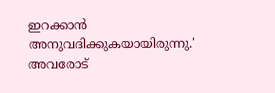ഇറക്കാന്‍ അനുവദിക്കുകയായിരുന്നു.' അവരോട്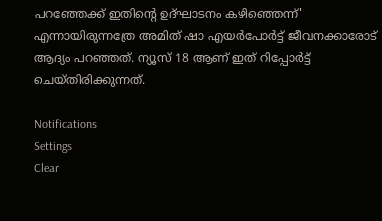പറഞ്ഞേക്ക് ഇതിന്‍റെ ഉദ്ഘാടനം കഴിഞ്ഞെന്ന്' എന്നായിരുന്നത്രേ അമിത് ഷാ എയര്‍പോര്‍ട്ട് ജീവനക്കാരോട് ആദ്യം പറഞ്ഞത്. ന്യൂസ് 18 ആണ് ഇത് റിപ്പോര്‍ട്ട് ചെയ്തിരിക്കുന്നത്.

Notifications
Settings
Clear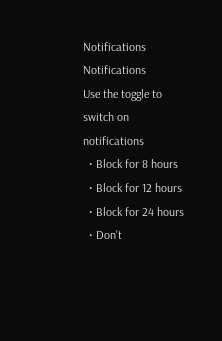Notifications
Notifications
Use the toggle to switch on notifications
  • Block for 8 hours
  • Block for 12 hours
  • Block for 24 hours
  • Don't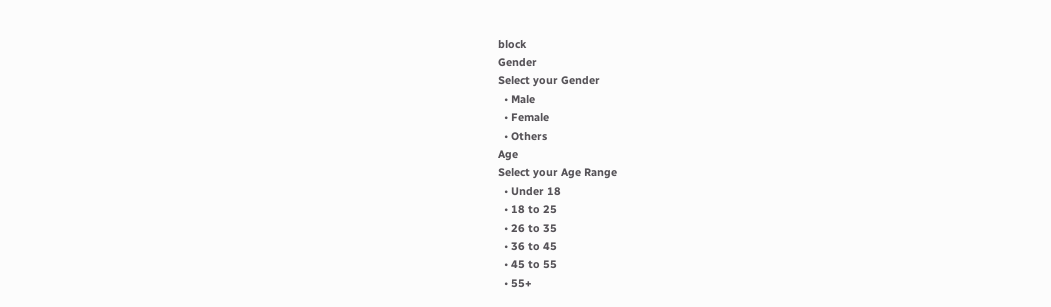block
Gender
Select your Gender
  • Male
  • Female
  • Others
Age
Select your Age Range
  • Under 18
  • 18 to 25
  • 26 to 35
  • 36 to 45
  • 45 to 55
  • 55+